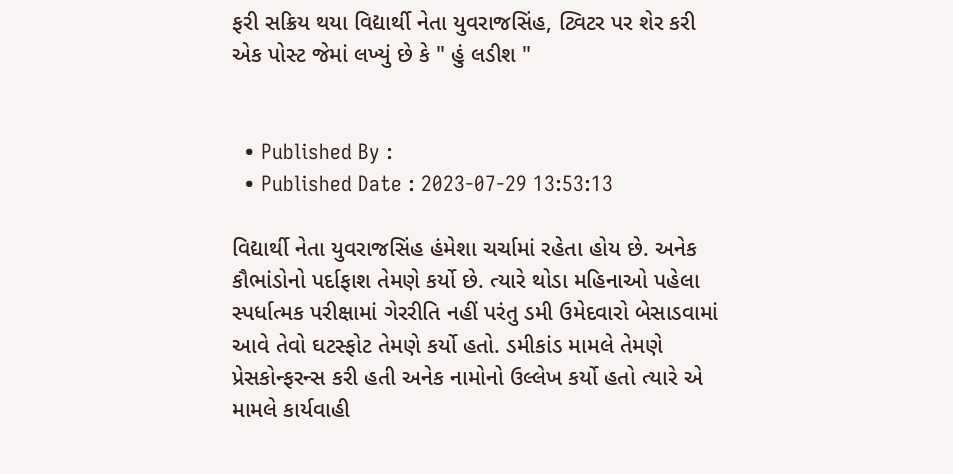ફરી સક્રિય થયા વિદ્યાર્થી નેતા યુવરાજસિંહ, ટ્વિટર પર શેર કરી એક પોસ્ટ જેમાં લખ્યું છે કે " હું લડીશ "


  • Published By :
  • Published Date : 2023-07-29 13:53:13

વિદ્યાર્થી નેતા યુવરાજસિંહ હંમેશા ચર્ચામાં રહેતા હોય છે. અનેક કૌભાંડોનો પર્દાફાશ તેમણે કર્યો છે. ત્યારે થોડા મહિનાઓ પહેલા સ્પર્ધાત્મક પરીક્ષામાં ગેરરીતિ નહીં પરંતુ ડમી ઉમેદવારો બેસાડવામાં આવે તેવો ઘટસ્ફોટ તેમણે કર્યો હતો. ડમીકાંડ મામલે તેમણે પ્રેસકોન્ફરન્સ કરી હતી અનેક નામોનો ઉલ્લેખ કર્યો હતો ત્યારે એ મામલે કાર્યવાહી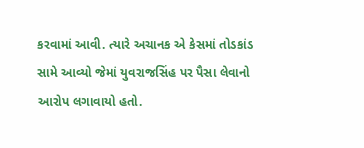કરવામાં આવી. ત્યારે અચાનક એ કેસમાં તોડકાંડ સામે આવ્યો જેમાં યુવરાજસિંહ પર પૈસા લેવાનો આરોપ લગાવાયો હતો.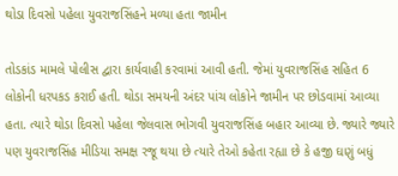થોડા દિવસો પહેલા યુવરાજસિંહને મળ્યા હતા જામીન

તોડકાંડ મામલે પોલીસ દ્વારા કાર્યવાહી કરવામાં આવી હતી. જેમાં યુવરાજસિંહ સહિત 6 લોકોની ધરપકડ કરાઈ હતી. થોડા સમયની અંદર પાંચ લોકોને જામીન પર છોડવામાં આવ્યા હતા. ત્યારે થોડા દિવસો પહેલા જેલવાસ ભોગવી યુવરાજસિંહ બહાર આવ્યા છે. જ્યારે જ્યારે પણ યુવરાજસિંહ મીડિયા સમક્ષ રજૂ થયા છે ત્યારે તેઓ કહેતા રહ્યા છે કે હજી ઘણું બધું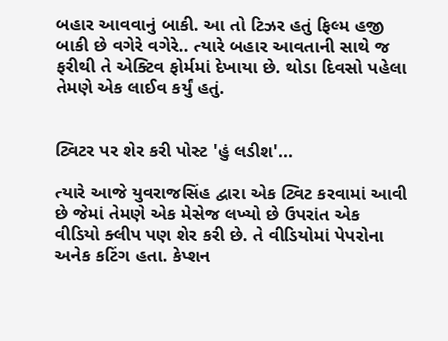બહાર આવવાનું બાકી. આ તો ટિઝર હતું ફિલ્મ હજી બાકી છે વગેરે વગેરે.. ત્યારે બહાર આવતાની સાથે જ ફરીથી તે એક્ટિવ ફોર્મમાં દેખાયા છે. થોડા દિવસો પહેલા તેમણે એક લાઈવ કર્યું હતું.


ટ્વિટર પર શેર કરી પોસ્ટ 'હું લડીશ'...

ત્યારે આજે યુવરાજસિંહ દ્વારા એક ટ્વિટ કરવામાં આવી છે જેમાં તેમણે એક મેસેજ લખ્યો છે ઉપરાંત એક વીડિયો ક્લીપ પણ શેર કરી છે. તે વીડિયોમાં પેપરોના અનેક કટિંગ હતા. કેપ્શન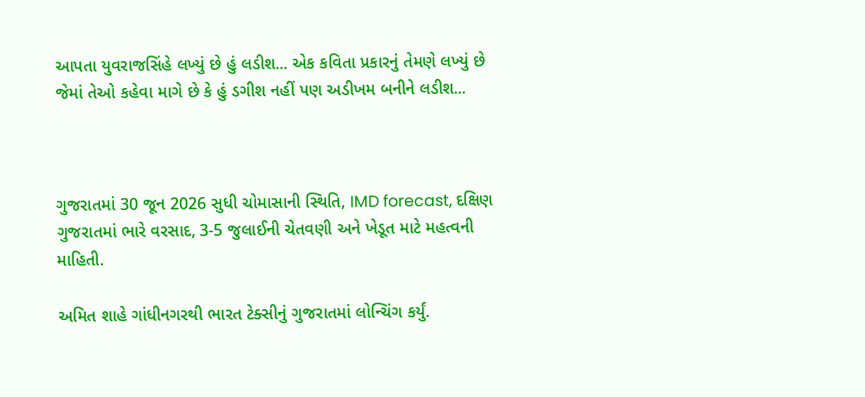આપતા યુવરાજસિંહે લખ્યું છે હું લડીશ... એક કવિતા પ્રકારનું તેમણે લખ્યું છે જેમાં તેઓ કહેવા માગે છે કે હું ડગીશ નહીં પણ અડીખમ બનીને લડીશ...



ગુજરાતમાં 30 જૂન 2026 સુધી ચોમાસાની સ્થિતિ, IMD forecast, દક્ષિણ ગુજરાતમાં ભારે વરસાદ, 3-5 જુલાઈની ચેતવણી અને ખેડૂત માટે મહત્વની માહિતી.

અમિત શાહે ગાંધીનગરથી ભારત ટેક્સીનું ગુજરાતમાં લોન્ચિંગ કર્યું.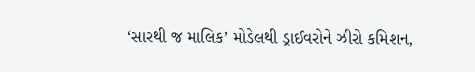‘સારથી જ માલિક’ મોડેલથી ડ્રાઈવરોને ઝીરો કમિશન,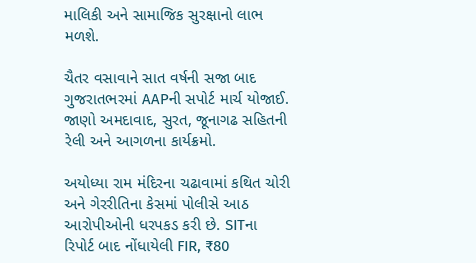માલિકી અને સામાજિક સુરક્ષાનો લાભ મળશે.

ચૈતર વસાવાને સાત વર્ષની સજા બાદ ગુજરાતભરમાં AAPની સપોર્ટ માર્ચ યોજાઈ. જાણો અમદાવાદ, સુરત, જૂનાગઢ સહિતની રેલી અને આગળના કાર્યક્રમો.

અયોધ્યા રામ મંદિરના ચઢાવામાં કથિત ચોરી અને ગેરરીતિના કેસમાં પોલીસે આઠ આરોપીઓની ધરપકડ કરી છે. SITના રિપોર્ટ બાદ નોંધાયેલી FIR, ₹80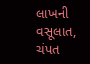લાખની વસૂલાત, ચંપત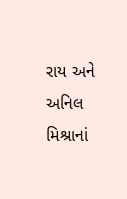રાય અને અનિલ મિશ્રાનાં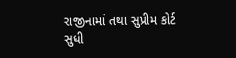રાજીનામાં તથા સુપ્રીમ કોર્ટ સુધી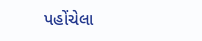પહોંચેલા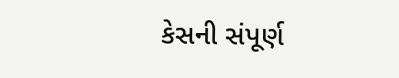કેસની સંપૂર્ણ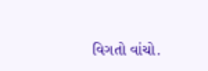વિગતો વાંચો.